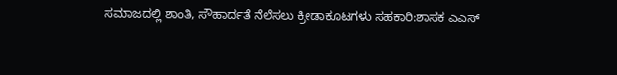ಸಮಾಜದಲ್ಲಿ ಶಾಂತಿ, ಸೌಹಾರ್ದತೆ ನೆಲೆಸಲು ಕ್ರೀಡಾಕೂಟಗಳು ಸಹಕಾರಿ:ಶಾಸಕ ಎಎಸ್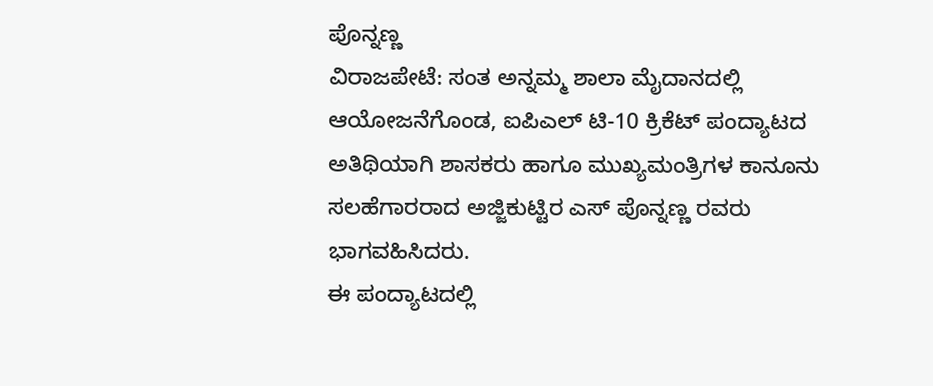ಪೊನ್ನಣ್ಣ
ವಿರಾಜಪೇಟೆ: ಸಂತ ಅನ್ನಮ್ಮ ಶಾಲಾ ಮೈದಾನದಲ್ಲಿ ಆಯೋಜನೆಗೊಂಡ, ಐಪಿಎಲ್ ಟಿ-10 ಕ್ರಿಕೆಟ್ ಪಂದ್ಯಾಟದ ಅತಿಥಿಯಾಗಿ ಶಾಸಕರು ಹಾಗೂ ಮುಖ್ಯಮಂತ್ರಿಗಳ ಕಾನೂನು ಸಲಹೆಗಾರರಾದ ಅಜ್ಜಿಕುಟ್ಟಿರ ಎಸ್ ಪೊನ್ನಣ್ಣ ರವರು ಭಾಗವಹಿಸಿದರು.
ಈ ಪಂದ್ಯಾಟದಲ್ಲಿ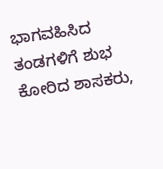ಭಾಗವಹಿಸಿದ ತಂಡಗಳಿಗೆ ಶುಭ ಕೋರಿದ ಶಾಸಕರು,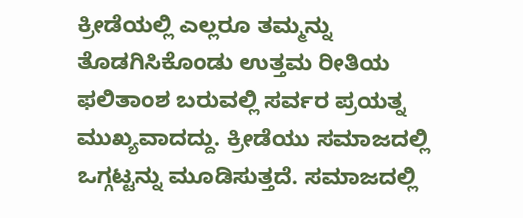ಕ್ರೀಡೆಯಲ್ಲಿ ಎಲ್ಲರೂ ತಮ್ಮನ್ನು ತೊಡಗಿಸಿಕೊಂಡು ಉತ್ತಮ ರೀತಿಯ ಫಲಿತಾಂಶ ಬರುವಲ್ಲಿ ಸರ್ವರ ಪ್ರಯತ್ನ ಮುಖ್ಯವಾದದ್ದು. ಕ್ರೀಡೆಯು ಸಮಾಜದಲ್ಲಿ ಒಗ್ಗಟ್ಟನ್ನು ಮೂಡಿಸುತ್ತದೆ. ಸಮಾಜದಲ್ಲಿ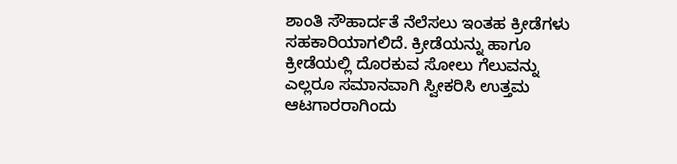ಶಾಂತಿ ಸೌಹಾರ್ದತೆ ನೆಲೆಸಲು ಇಂತಹ ಕ್ರೀಡೆಗಳು ಸಹಕಾರಿಯಾಗಲಿದೆ. ಕ್ರೀಡೆಯನ್ನು ಹಾಗೂ ಕ್ರೀಡೆಯಲ್ಲಿ ದೊರಕುವ ಸೋಲು ಗೆಲುವನ್ನು ಎಲ್ಲರೂ ಸಮಾನವಾಗಿ ಸ್ವೀಕರಿಸಿ ಉತ್ತಮ ಆಟಗಾರರಾಗಿಂದು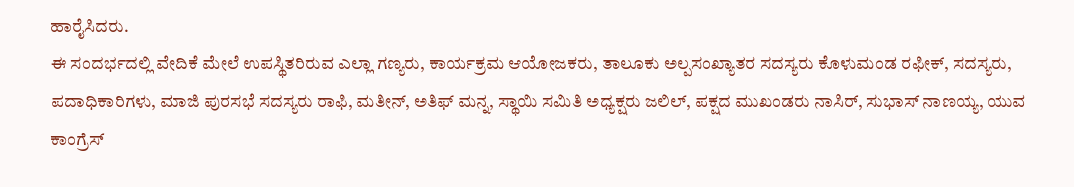ಹಾರೈಸಿದರು.
ಈ ಸಂದರ್ಭದಲ್ಲಿ ವೇದಿಕೆ ಮೇಲೆ ಉಪಸ್ಥಿತರಿರುವ ಎಲ್ಲಾ ಗಣ್ಯರು, ಕಾರ್ಯಕ್ರಮ ಆಯೋಜಕರು, ತಾಲೂಕು ಅಲ್ಪಸಂಖ್ಯಾತರ ಸದಸ್ಯರು ಕೊಳುಮಂಡ ರಫೀಕ್, ಸದಸ್ಯರು, ಪದಾಧಿಕಾರಿಗಳು, ಮಾಜಿ ಪುರಸಭೆ ಸದಸ್ಯರು ರಾಫಿ, ಮತೀನ್, ಅತಿಫ್ ಮನ್ನ, ಸ್ಥಾಯಿ ಸಮಿತಿ ಅಧ್ಯಕ್ಷರು ಜಲಿಲ್, ಪಕ್ಷದ ಮುಖಂಡರು ನಾಸಿರ್, ಸುಭಾಸ್ ನಾಣಯ್ಯ, ಯುವ ಕಾಂಗ್ರೆಸ್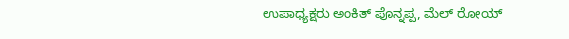ಉಪಾಧ್ಯಕ್ಷರು ಅಂಕಿತ್ ಪೊನ್ನಪ್ಪ, ಮೆಲ್ ರೋಯ್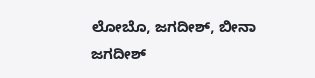ಲೋಬೊ, ಜಗದೀಶ್, ಬೀನಾ ಜಗದೀಶ್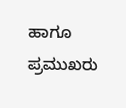ಹಾಗೂ ಪ್ರಮುಖರು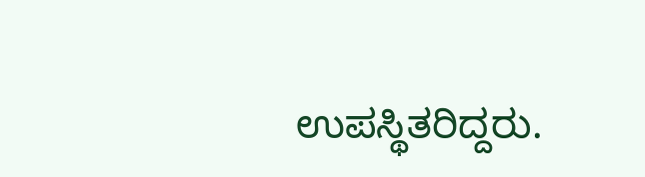ಉಪಸ್ಥಿತರಿದ್ದರು.